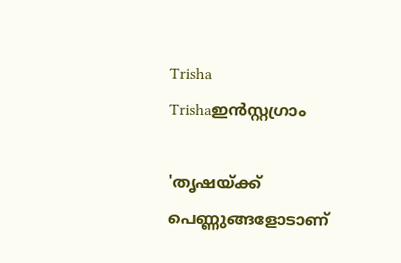Trisha
Trishaഇൻസ്റ്റഗ്രാം

'തൃഷയ്ക്ക് പെണ്ണുങ്ങളോടാണ്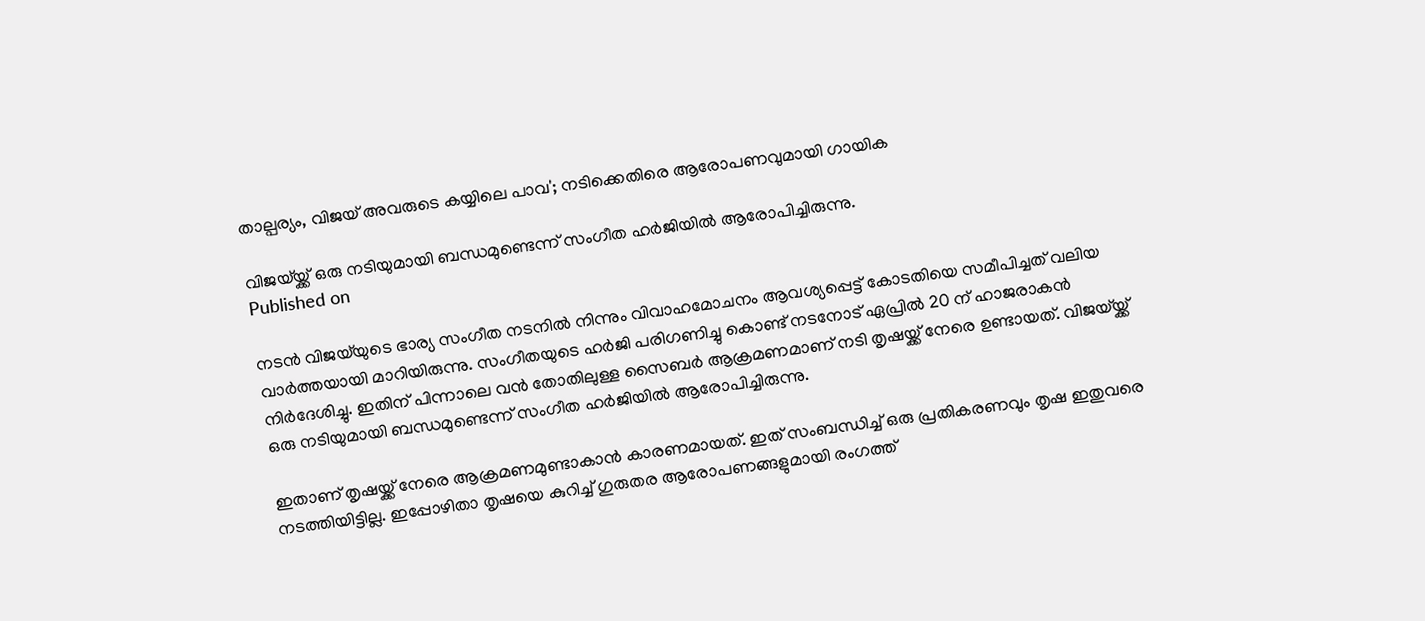താല്പര്യം, വിജയ് അവരുടെ കയ്യിലെ പാവ'; നടിക്കെതിരെ ആരോപണവുമായി ഗായിക

വിജയ്‌യ്ക്ക് ഒരു നടിയുമായി ബന്ധമുണ്ടെന്ന് സംഗീത ഹർജിയിൽ ആരോപിച്ചിരുന്നു.
Published on

നടൻ വിജയ്‌യുടെ ഭാര്യ സംഗീത നടനിൽ നിന്നും വിവാഹമോചനം ആവശ്യപ്പെട്ട് കോടതിയെ സമീപിച്ചത് വലിയ വാർത്തയായി മാറിയിരുന്നു. സംഗീതയുടെ ഹർജി പരിഗണിച്ചു കൊണ്ട് നടനോട് ഏപ്രിൽ 20 ന് ഹാജരാകൻ നിർദേശിച്ചു. ഇതിന് പിന്നാലെ വൻ തോതിലുള്ള സൈബർ ആക്രമണമാണ് നടി തൃഷയ്ക്ക് നേരെ ഉണ്ടായത്. വിജയ്‌യ്ക്ക് ഒരു നടിയുമായി ബന്ധമുണ്ടെന്ന് സംഗീത ഹർജിയിൽ ആരോപിച്ചിരുന്നു.

ഇതാണ് തൃഷയ്ക്ക് നേരെ ആക്രമണമുണ്ടാകാൻ കാരണമായത്. ഇത് സംബന്ധിച്ച് ഒരു പ്രതികരണവും തൃഷ ഇതുവരെ നടത്തിയിട്ടില്ല. ഇപ്പോഴിതാ തൃഷയെ കുറിച്ച് ഗുരുതര ആരോപണങ്ങളുമായി രംഗത്ത്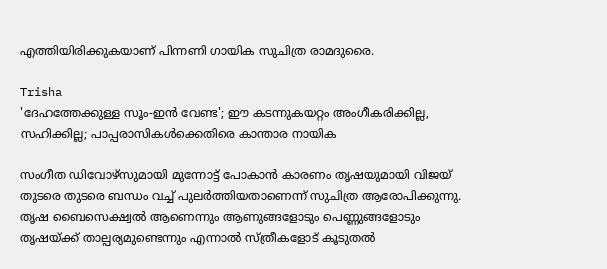എത്തിയിരിക്കുകയാണ് പിന്നണി ഗായിക സുചിത്ര രാമദുരൈ.

Trisha
'ദേഹത്തേക്കുള്ള സൂം-ഇന്‍ വേണ്ട'; ഈ കടന്നുകയറ്റം അംഗീകരിക്കില്ല, സഹിക്കില്ല; പാപ്പരാസികള്‍ക്കെതിരെ കാന്താര നായിക

സംഗീത ഡിവോഴ്സുമായി മുന്നോട്ട് പോകാൻ കാരണം തൃഷയുമായി വിജയ് തുടരെ തുടരെ ബന്ധം വച്ച് പുലർത്തിയതാണെന്ന് സുചിത്ര ആരോപിക്കുന്നു. തൃഷ ബൈസെക്ഷ്വൽ ആണെന്നും ആണുങ്ങളോടും പെണ്ണുങ്ങളോടും തൃഷയ്ക്ക് താല്പര്യമുണ്ടെന്നും എന്നാൽ സ്ത്രീകളോട് കൂടുതൽ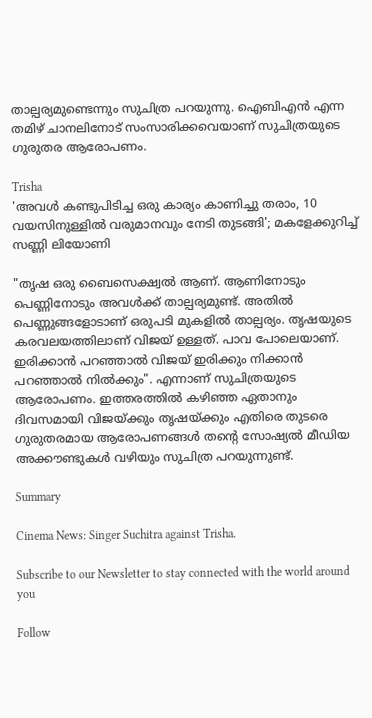താല്പര്യമുണ്ടെന്നും സുചിത്ര പറയുന്നു. ഐബിഎൻ എന്ന തമിഴ് ചാനലിനോട് സംസാരിക്കവെയാണ് സുചിത്രയുടെ ഗുരുതര ആരോപണം.

Trisha
'അവൾ കണ്ടുപിടിച്ച ഒരു കാര്യം കാണിച്ചു തരാം, 10 വയസിനുള്ളിൽ വരുമാനവും നേടി തുടങ്ങി'; മകളേക്കുറിച്ച് സണ്ണി ലിയോണി

"തൃഷ ഒരു ബൈസെക്ഷ്വൽ ആണ്. ആണിനോടും പെണ്ണിനോടും അവൾക്ക് താല്പര്യമുണ്ട്. അതിൽ പെണ്ണുങ്ങളോടാണ് ഒരുപടി മുകളിൽ താല്പര്യം. തൃഷയുടെ കരവലയത്തിലാണ് വിജയ് ഉള്ളത്. പാവ പോലെയാണ്. ഇരിക്കാൻ പറ‍ഞ്ഞാൽ വിജയ് ഇരിക്കും നിക്കാൻ പറഞ്ഞാൽ നിൽക്കും". എന്നാണ് സുചിത്രയുടെ ആരോപണം. ഇത്തരത്തിൽ കഴിഞ്ഞ ഏതാനും ദിവസമായി വിജയ്ക്കും തൃഷയ്ക്കും എതിരെ തുടരെ ഗുരുതരമായ ആരോപണങ്ങൾ തന്റെ സോഷ്യൽ മീഡിയ അക്കൗണ്ടുകൾ വഴിയും സുചിത്ര പറയുന്നുണ്ട്.

Summary

Cinema News: Singer Suchitra against Trisha.

Subscribe to our Newsletter to stay connected with the world around you

Follow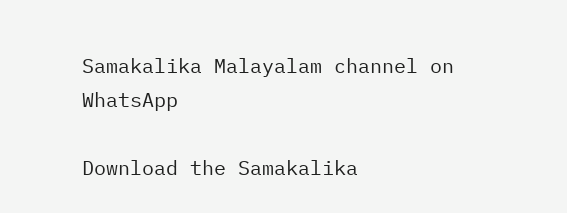Samakalika Malayalam channel on WhatsApp

Download the Samakalika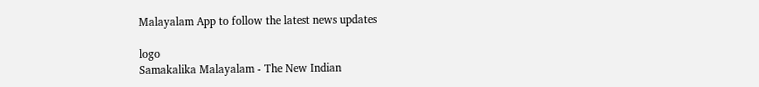Malayalam App to follow the latest news updates

logo
Samakalika Malayalam - The New Indian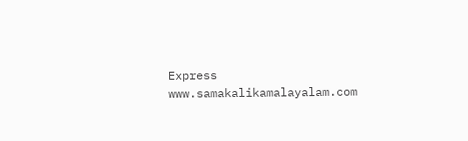Express
www.samakalikamalayalam.com